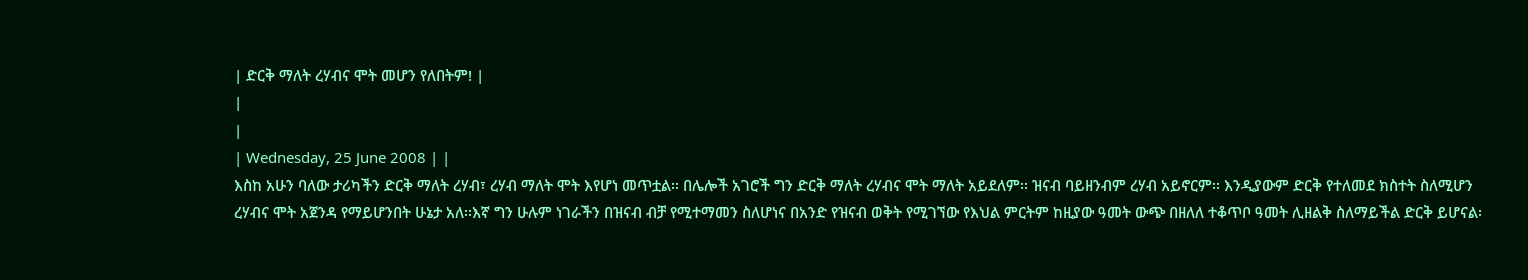| ድርቅ ማለት ረሃብና ሞት መሆን የለበትም! |
|
|
| Wednesday, 25 June 2008 | |
እስከ አሁን ባለው ታሪካችን ድርቅ ማለት ረሃብ፣ ረሃብ ማለት ሞት እየሆነ መጥቷል፡፡ በሌሎች አገሮች ግን ድርቅ ማለት ረሃብና ሞት ማለት አይደለም፡፡ ዝናብ ባይዘንብም ረሃብ አይኖርም፡፡ እንዲያውም ድርቅ የተለመደ ክስተት ስለሚሆን ረሃብና ሞት አጀንዳ የማይሆንበት ሁኔታ አለ፡፡እኛ ግን ሁሉም ነገራችን በዝናብ ብቻ የሚተማመን ስለሆነና በአንድ የዝናብ ወቅት የሚገኘው የእህል ምርትም ከዚያው ዓመት ውጭ በዘለለ ተቆጥቦ ዓመት ሊዘልቅ ስለማይችል ድርቅ ይሆናል፡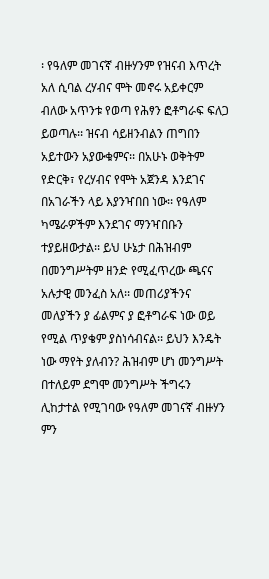፡ የዓለም መገናኛ ብዙሃንም የዝናብ እጥረት አለ ሲባል ረሃብና ሞት መኖሩ አይቀርም ብለው አጥንቱ የወጣ የሕፃን ፎቶግራፍ ፍለጋ ይወጣሉ፡፡ ዝናብ ሳይዘንብልን ጠግበን አይተውን አያውቁምና፡፡ በአሁኑ ወቅትም የድርቅ፣ የረሃብና የሞት አጀንዳ እንደገና በአገራችን ላይ እያንዣበበ ነው፡፡ የዓለም ካሜራዎችም እንደገና ማንዣበቡን ተያይዘውታል፡፡ ይህ ሁኔታ በሕዝብም በመንግሥትም ዘንድ የሚፈጥረው ጫናና አሉታዊ መንፈስ አለ፡፡ መጠሪያችንና መለያችን ያ ፊልምና ያ ፎቶግራፍ ነው ወይ የሚል ጥያቄም ያስነሳብናል፡፡ ይህን እንዴት ነው ማየት ያለብን? ሕዝብም ሆነ መንግሥት በተለይም ደግሞ መንግሥት ችግሩን ሊከታተል የሚገባው የዓለም መገናኛ ብዙሃን ምን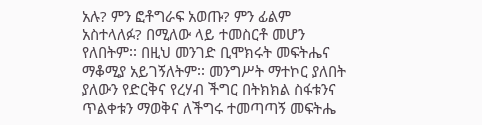አሉ? ምን ፎቶግራፍ አወጡ? ምን ፊልም አስተላለፉ? በሚለው ላይ ተመስርቶ መሆን የለበትም፡፡ በዚህ መንገድ ቢሞክሩት መፍትሔና ማቆሚያ አይገኝለትም፡፡ መንግሥት ማተኮር ያለበት ያለውን የድርቅና የረሃብ ችግር በትክክል ስፋቱንና ጥልቀቱን ማወቅና ለችግሩ ተመጣጣኝ መፍትሔ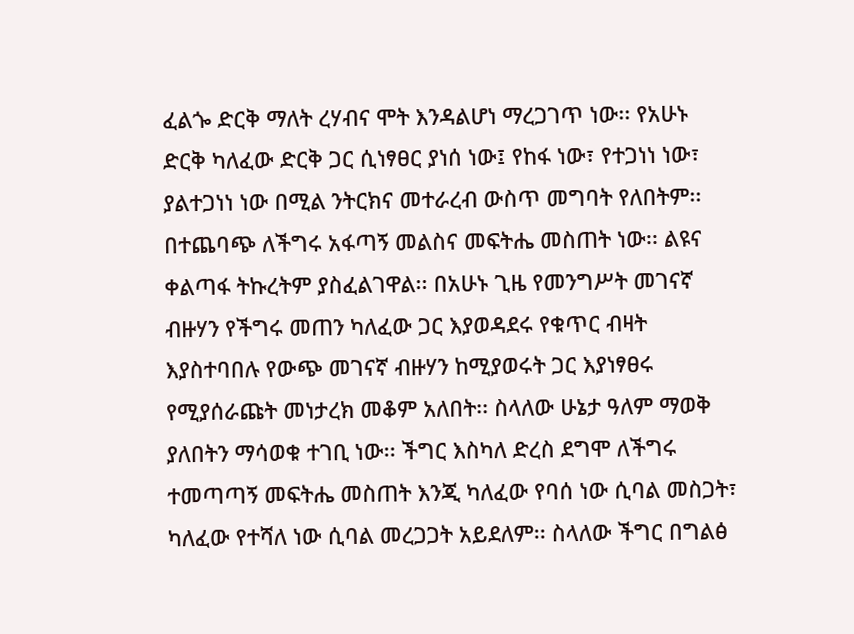ፈልጐ ድርቅ ማለት ረሃብና ሞት እንዳልሆነ ማረጋገጥ ነው፡፡ የአሁኑ ድርቅ ካለፈው ድርቅ ጋር ሲነፃፀር ያነሰ ነው፤ የከፋ ነው፣ የተጋነነ ነው፣ ያልተጋነነ ነው በሚል ንትርክና መተራረብ ውስጥ መግባት የለበትም፡፡ በተጨባጭ ለችግሩ አፋጣኝ መልስና መፍትሔ መስጠት ነው፡፡ ልዩና ቀልጣፋ ትኩረትም ያስፈልገዋል፡፡ በአሁኑ ጊዜ የመንግሥት መገናኛ ብዙሃን የችግሩ መጠን ካለፈው ጋር እያወዳደሩ የቁጥር ብዛት እያስተባበሉ የውጭ መገናኛ ብዙሃን ከሚያወሩት ጋር እያነፃፀሩ የሚያሰራጩት መነታረክ መቆም አለበት፡፡ ስላለው ሁኔታ ዓለም ማወቅ ያለበትን ማሳወቁ ተገቢ ነው፡፡ ችግር እስካለ ድረስ ደግሞ ለችግሩ ተመጣጣኝ መፍትሔ መስጠት እንጂ ካለፈው የባሰ ነው ሲባል መስጋት፣ ካለፈው የተሻለ ነው ሲባል መረጋጋት አይደለም፡፡ ስላለው ችግር በግልፅ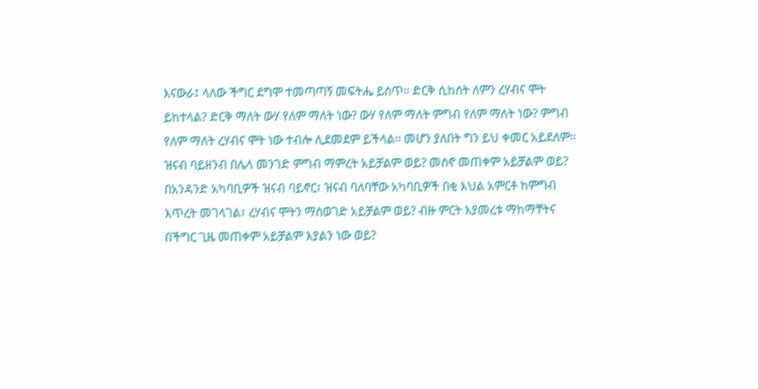እናውራ፤ ላለው ችግር ደግሞ ተመጣጣኝ መፍትሔ ይሰጥ፡፡ ድርቅ ሲከሰት ለምን ረሃብና ሞት ይከተላል? ድርቅ ማለት ውሃ የለም ማለት ነው? ውሃ የለም ማለት ምግብ የለም ማለት ነው? ምግብ የለም ማለት ረሃብና ሞት ነው ተብሎ ሊደመደም ይችላል፡፡ መሆን ያለበት ግን ይህ ቀመር አይደለም፡፡ ዝናብ ባይዘንብ በሌላ መንገድ ምግብ ማምረት አይቻልም ወይ? መስኖ መጠቀም አይቻልም ወይ? በአንዳንድ አካባቢዎች ዝናብ ባይኖር፣ ዝናብ ባለባቸው አካባቢዎች በቂ እህል አምርቶ ከምግብ እጥረት መገላገል፣ ረሃብና ሞትን ማስወገድ አይቻልም ወይ? ብዙ ምርት እያመረቱ ማከማቸትና በችግር ጊዜ መጠቀም አይቻልም እያልን ነው ወይ?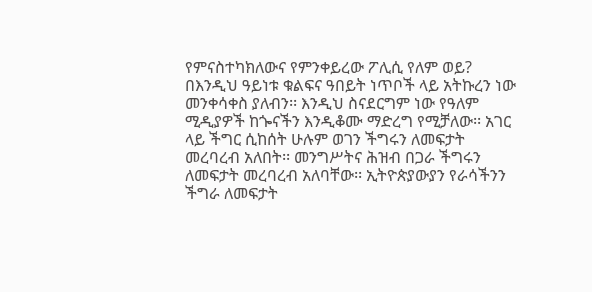የምናስተካክለውና የምንቀይረው ፖሊሲ የለም ወይ? በእንዲህ ዓይነቱ ቁልፍና ዓበይት ነጥቦች ላይ አትኩረን ነው መንቀሳቀስ ያለብን፡፡ እንዲህ ስናደርግም ነው የዓለም ሚዲያዎች ከጐናችን እንዲቆሙ ማድረግ የሚቻለው፡፡ አገር ላይ ችግር ሲከሰት ሁሉም ወገን ችግሩን ለመፍታት መረባረብ አለበት፡፡ መንግሥትና ሕዝብ በጋራ ችግሩን ለመፍታት መረባረብ አለባቸው፡፡ ኢትዮጵያውያን የራሳችንን ችግራ ለመፍታት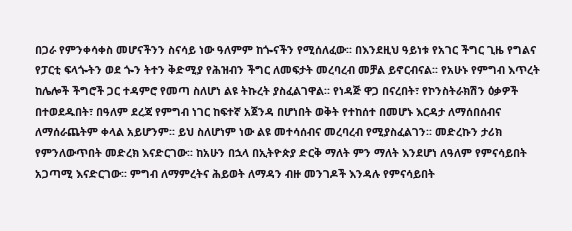በጋራ የምንቀሳቀስ መሆናችንን ስናሳይ ነው ዓለምም ከጐናችን የሚሰለፈው፡፡ በእንደዚህ ዓይነቱ የአገር ችግር ጊዜ የግልና የፓርቲ ፍላጐትን ወደ ጐን ትተን ቅድሚያ የሕዝብን ችግር ለመፍታት መረባረብ መቻል ይኖርብናል፡፡ የአሁኑ የምግብ እጥረት ከሌሎች ችግሮች ጋር ተዳምሮ የመጣ ስለሆነ ልዩ ትኩረት ያስፈልገዋል፡፡ የነዳጅ ዋጋ በናረበት፣ የኮንስትራክሽን ዕቃዎች በተወደዱበት፣ በዓለም ደረጃ የምግብ ነገር ከፍተኛ አጀንዳ በሆነበት ወቅት የተከሰተ በመሆኑ እርዳታ ለማሰበሰብና ለማሰራጨትም ቀላል አይሆንም፡፡ ይህ ስለሆነም ነው ልዩ መተሳሰብና መረባረብ የሚያስፈልገን፡፡ መድረኩን ታሪክ የምንለውጥበት መድረክ እናድርገው፡፡ ከአሁን በኋላ በኢትዮጵያ ድርቅ ማለት ምን ማለት እንደሆነ ለዓለም የምናሳይበት አጋጣሚ እናድርገው፡፡ ምግብ ለማምረትና ሕይወት ለማዳን ብዙ መንገዶች እንዳሉ የምናሳይበት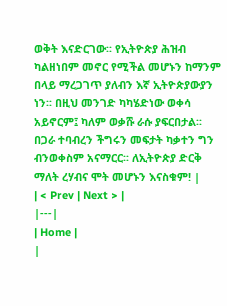ወቅት እናድርገው፡፡ የኢትዮጵያ ሕዝብ ካልዘነበም መኖር የሚችል መሆኑን ከማንም በላይ ማረጋገጥ ያለብን እኛ ኢትዮጵያውያን ነን፡፡ በዚህ መንገድ ካካሄድነው ወቀሳ አይኖርም፤ ካለም ወቃሹ ራሱ ያፍርበታል፡፡ በጋራ ተባብረን ችግሩን መፍታት ካቃተን ግን ብንወቀስም አናማርር፡፡ ለኢትዮጵያ ድርቅ ማለት ረሃብና ሞት መሆኑን እናስቁም! |
| < Prev | Next > |
|---|
| Home |
|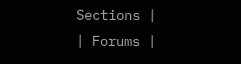Sections |
| Forums |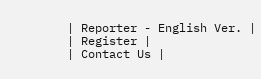| Reporter - English Ver. |
| Register |
| Contact Us |